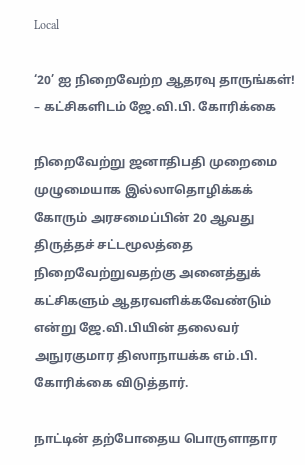Local

‘20’ ஐ நிறைவேற்ற ஆதரவு தாருங்கள்! – கட்சிகளிடம் ஜே.வி.பி. கோரிக்கை

நிறைவேற்று ஜனாதிபதி முறைமை முழுமையாக இல்லாதொழிக்கக் கோரும் அரசமைப்பின் 20 ஆவது திருத்தச் சட்டமூலத்தை நிறைவேற்றுவதற்கு அனைத்துக் கட்சிகளும் ஆதரவளிக்கவேண்டும் என்று ஜே.வி.பியின் தலைவர் அநுரகுமார திஸாநாயக்க எம்.பி. கோரிக்கை விடுத்தார்.

நாட்டின் தற்போதைய பொருளாதார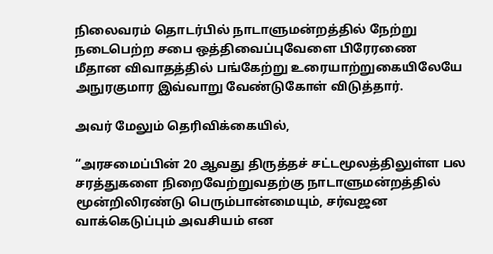நிலைவரம் தொடர்பில் நாடாளுமன்றத்தில் நேற்று நடைபெற்ற சபை ஒத்திவைப்புவேளை பிரேரணை மீதான விவாதத்தில் பங்கேற்று உரையாற்றுகையிலேயே அநுரகுமார இவ்வாறு வேண்டுகோள் விடுத்தார்.

அவர் மேலும் தெரிவிக்கையில்,

“அரசமைப்பின் 20 ஆவது திருத்தச் சட்டமூலத்திலுள்ள பல சரத்துகளை நிறைவேற்றுவதற்கு நாடாளுமன்றத்தில் மூன்றிலிரண்டு பெரும்பான்மையும், சர்வஜன வாக்கெடுப்பும் அவசியம் என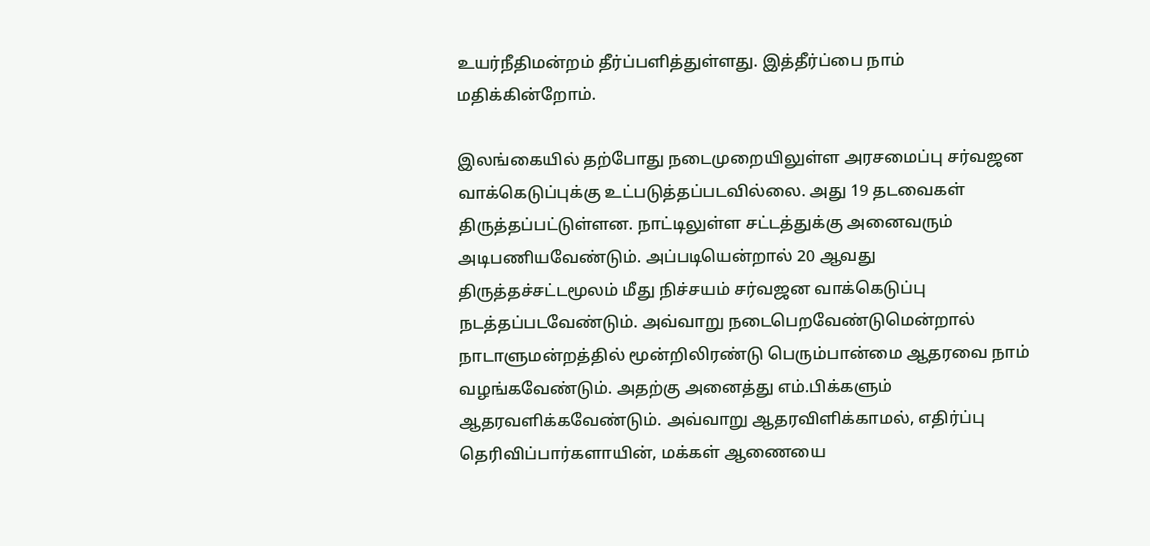உயர்நீதிமன்றம் தீர்ப்பளித்துள்ளது. இத்தீர்ப்பை நாம் மதிக்கின்றோம்.

இலங்கையில் தற்போது நடைமுறையிலுள்ள அரசமைப்பு சர்வஜன வாக்கெடுப்புக்கு உட்படுத்தப்படவில்லை. அது 19 தடவைகள் திருத்தப்பட்டுள்ளன. நாட்டிலுள்ள சட்டத்துக்கு அனைவரும் அடிபணியவேண்டும். அப்படியென்றால் 20 ஆவது திருத்தச்சட்டமூலம் மீது நிச்சயம் சர்வஜன வாக்கெடுப்பு நடத்தப்படவேண்டும். அவ்வாறு நடைபெறவேண்டுமென்றால் நாடாளுமன்றத்தில் மூன்றிலிரண்டு பெரும்பான்மை ஆதரவை நாம் வழங்கவேண்டும். அதற்கு அனைத்து எம்.பிக்களும் ஆதரவளிக்கவேண்டும். அவ்வாறு ஆதரவிளிக்காமல், எதிர்ப்பு தெரிவிப்பார்களாயின், மக்கள் ஆணையை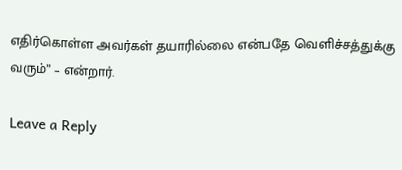எதிர்கொள்ள அவர்கள் தயாரில்லை என்பதே வெளிச்சத்துக்கு வரும்” – என்றார்.

Leave a Reply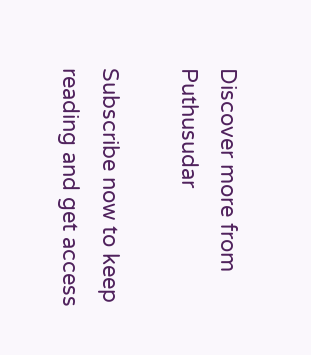Discover more from Puthusudar

Subscribe now to keep reading and get access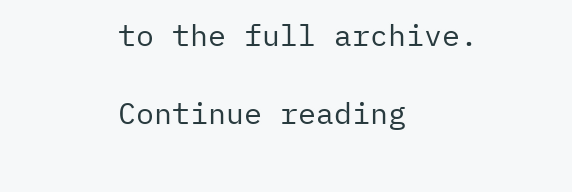to the full archive.

Continue reading